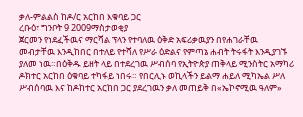ቃለ-ምልልስ ከዶ/ር አርከበ እቁባይ ጋር
ረቡዕ፣ ግንቦት 9 2009ማስታወቂያ
ጀርመን የነደፈችዉና ማርሻል ፕላን የተባለዉ ዕቅድ አፍሪቃዉያን በየሐገራቸዉ መብታቸዉ እንዲከበር በተለይ የተሻለ የሥራ ዕድልና የምጣኔ ሐብት ትሩፋት እንዲያገኙ ያለመ ነዉ።በዕቅዱ ይዘት ላይ በተደረገዉ ሥብሰባ የኢትዮጵያ ጠቅላይ ሚንስትር አማካሪ ዶክተር አርከበ ዕቁባይ ተካፋይ ነበሩ። የበርሊኑ ወኪላችን ይልማ ሐይለ ሚካኤል ሥለ ሥብሰባዉ እና ከዶከተር አርከበ ጋር ያደረገዉን ቃለ መጠይቅ በ«ኤኮኖሚዉ ዓለም»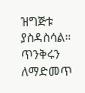ዝግጅቱ ያስዳስሳል። ጥንቅሩን ለማድመጥ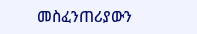መስፈንጠሪያውን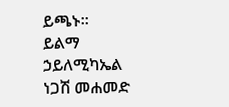ይጫኑ።
ይልማ ኃይለሚካኤል
ነጋሽ መሐመድ